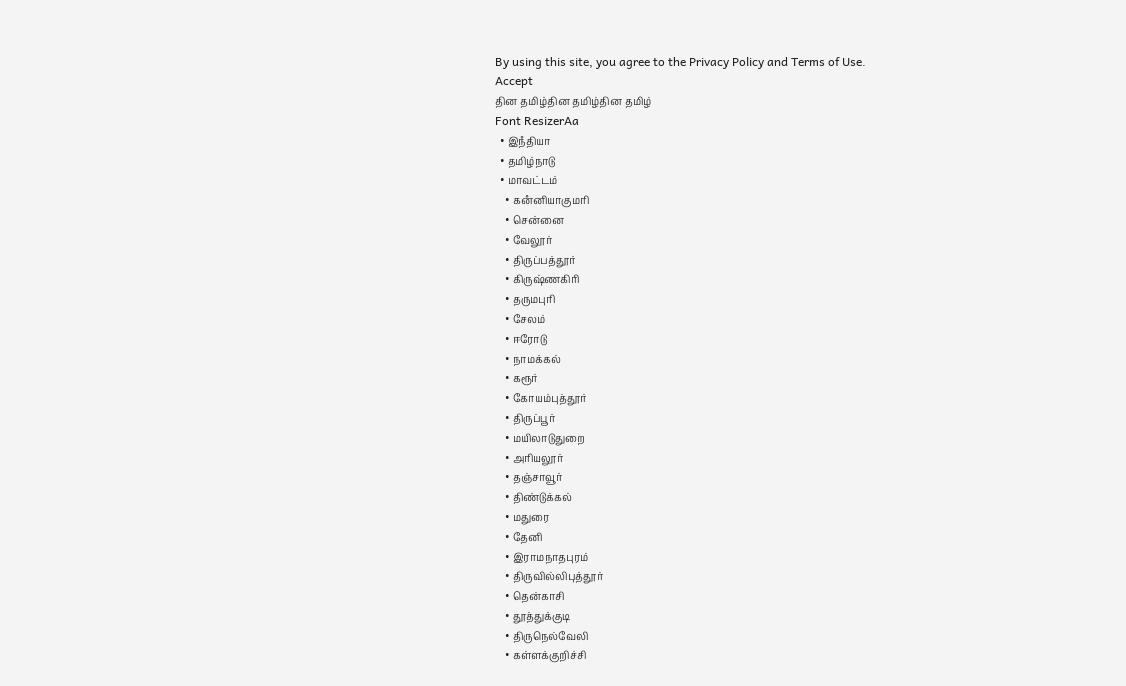By using this site, you agree to the Privacy Policy and Terms of Use.
Accept
தின தமிழ்தின தமிழ்தின தமிழ்
Font ResizerAa
  • இநஂதியா
  • தமிழ்நாடு
  • மாவட்டம்
    • கனஂனியாகுமரி
    • சென்னை
    • வேலூர்
    • திருப்பத்தூர்
    • கிருஷ்ணகிரி
    • தருமபுரி
    • சேலம்
    • ஈரோடு
    • நாமக்கல்
    • கரூர்
    • கோயம்புத்தூர்
    • திருப்பூர்
    • மயிலாடுதுறை
    • அரியலூர்
    • தஞ்சாவூர்
    • திண்டுக்கல்
    • மதுரை
    • தேனி
    • இராமநாதபுரம்
    • திருவில்லிபுத்தூர்
    • தென்காசி
    • தூத்துக்குடி
    • திருநெல்வேலி
    • கள்ளக்குறிச்சி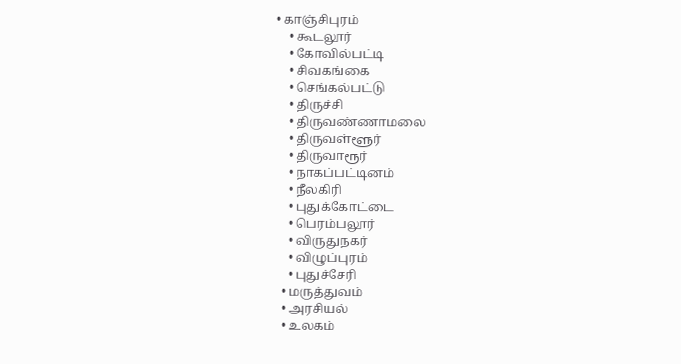• காஞ்சிபுரம்
    • கூடலூர்
    • கோவில்பட்டி
    • சிவகங்கை
    • செங்கல்பட்டு
    • திருச்சி
    • திருவண்ணாமலை
    • திருவள்ளூர்
    • திருவாரூர்
    • நாகப்பட்டினம்
    • நீலகிரி
    • புதுக்கோட்டை
    • பெரம்பலூர்
    • விருதுநகர்
    • விழுப்புரம்
    • புதுச்சேரி
  • மருத்துவம்
  • அரசியல்
  • உலகம்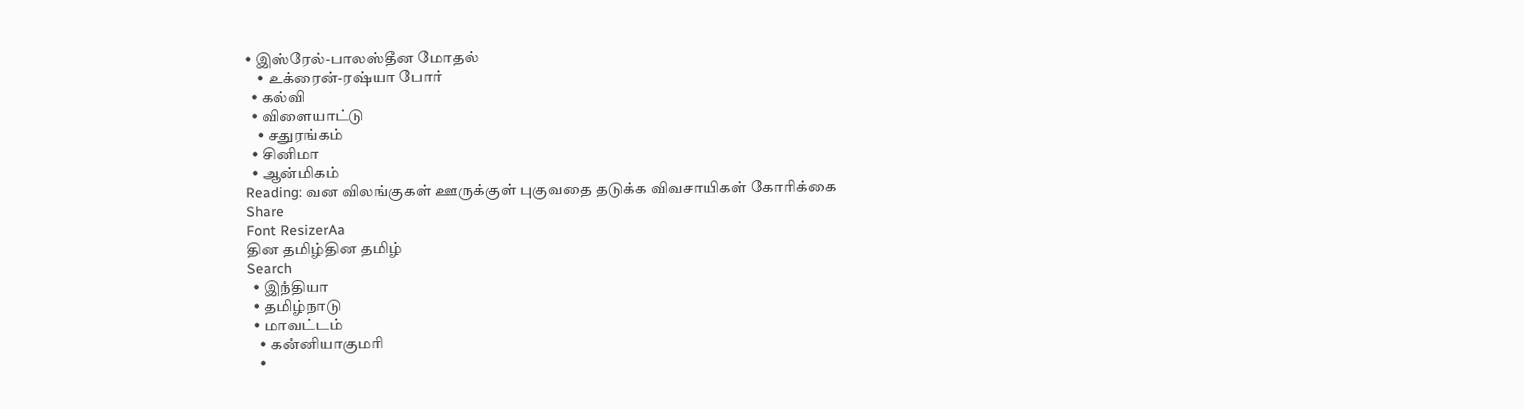• இஸ்ரேல்-பாலஸ்தீன மோதல்
    • உக்ரைன்-ரஷ்யா போர்
  • கல்வி
  • விளையாட்டு
    • சதுரங்கம்
  • சினிமா
  • ஆன்மிகம்
Reading: வன விலங்குகள் ஊருக்குள் புகுவதை தடுக்க விவசாயிகள் கோரிக்கை
Share
Font ResizerAa
தின தமிழ்தின தமிழ்
Search
  • இநஂதியா
  • தமிழ்நாடு
  • மாவட்டம்
    • கனஂனியாகுமரி
    •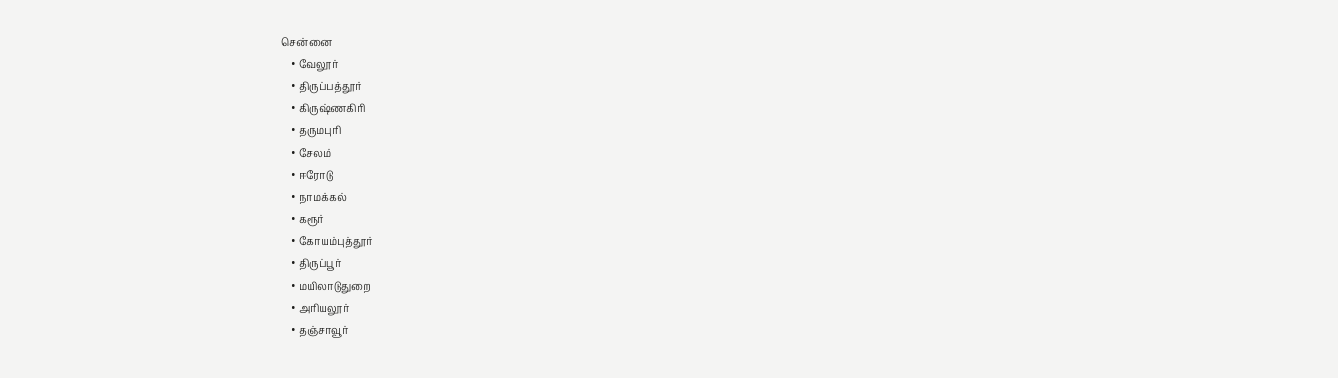சென்னை
    • வேலூர்
    • திருப்பத்தூர்
    • கிருஷ்ணகிரி
    • தருமபுரி
    • சேலம்
    • ஈரோடு
    • நாமக்கல்
    • கரூர்
    • கோயம்புத்தூர்
    • திருப்பூர்
    • மயிலாடுதுறை
    • அரியலூர்
    • தஞ்சாவூர்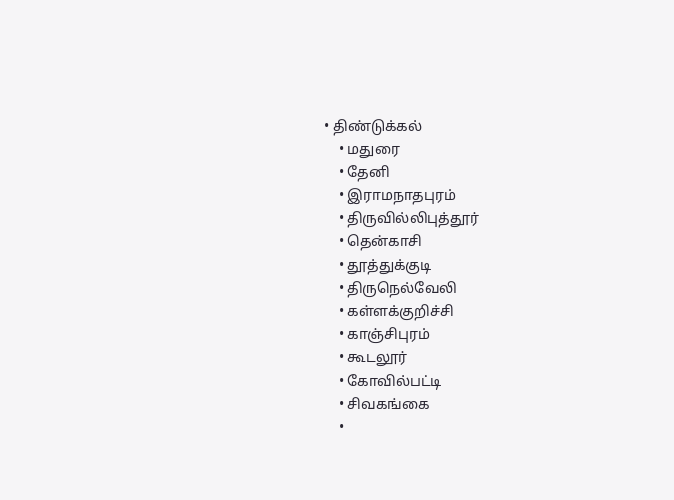• திண்டுக்கல்
    • மதுரை
    • தேனி
    • இராமநாதபுரம்
    • திருவில்லிபுத்தூர்
    • தென்காசி
    • தூத்துக்குடி
    • திருநெல்வேலி
    • கள்ளக்குறிச்சி
    • காஞ்சிபுரம்
    • கூடலூர்
    • கோவில்பட்டி
    • சிவகங்கை
    •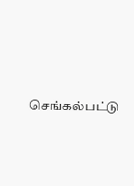செங்கல்பட்டு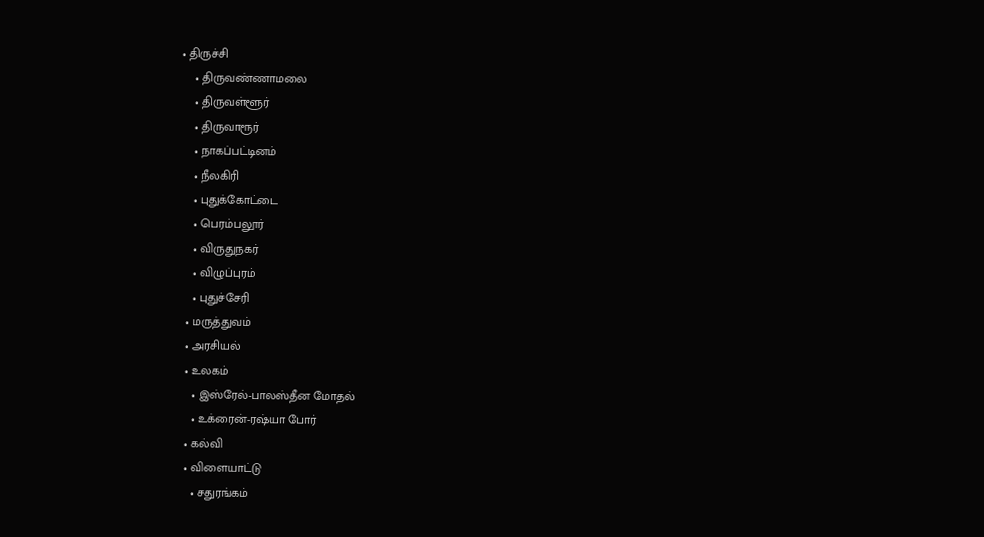• திருச்சி
    • திருவண்ணாமலை
    • திருவள்ளூர்
    • திருவாரூர்
    • நாகப்பட்டினம்
    • நீலகிரி
    • புதுக்கோட்டை
    • பெரம்பலூர்
    • விருதுநகர்
    • விழுப்புரம்
    • புதுச்சேரி
  • மருத்துவம்
  • அரசியல்
  • உலகம்
    • இஸ்ரேல்-பாலஸ்தீன மோதல்
    • உக்ரைன்-ரஷ்யா போர்
  • கல்வி
  • விளையாட்டு
    • சதுரங்கம்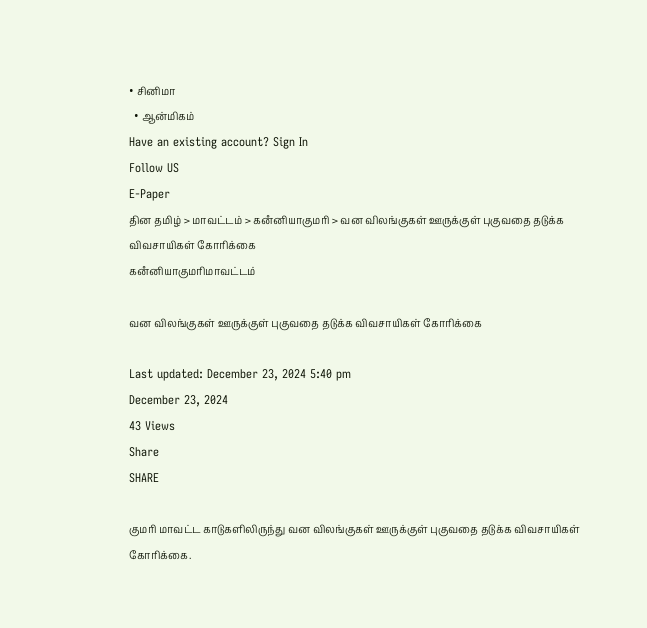• சினிமா
  • ஆன்மிகம்
Have an existing account? Sign In
Follow US
E-Paper
தின தமிழ் > மாவட்டம் > கனஂனியாகுமரி > வன விலங்குகள் ஊருக்குள் புகுவதை தடுக்க விவசாயிகள் கோரிக்கை
கனஂனியாகுமரிமாவட்டம்

வன விலங்குகள் ஊருக்குள் புகுவதை தடுக்க விவசாயிகள் கோரிக்கை

Last updated: December 23, 2024 5:40 pm
December 23, 2024
43 Views
Share
SHARE

குமரி மாவட்ட காடுகளிலிருந்து வன விலங்குகள் ஊருக்குள் புகுவதை தடுக்க விவசாயிகள் கோரிக்கை.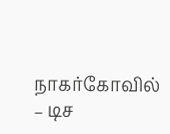நாகர்கோவில் – டிச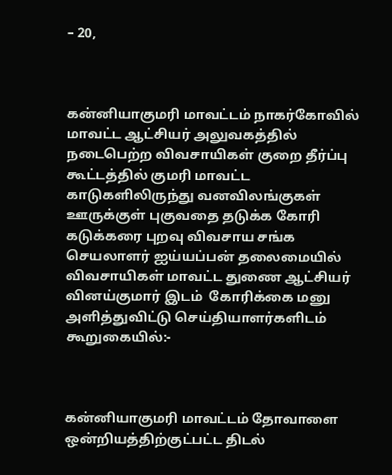– 20,



கன்னியாகுமரி மாவட்டம் நாகர்கோவில் மாவட்ட ஆட்சியர் அலுவகத்தில்  நடைபெற்ற விவசாயிகள் குறை தீர்ப்பு கூட்டத்தில் குமரி மாவட்ட காடுகளிலிருந்து வனவிலங்குகள் ஊருக்குள் புகுவதை தடுக்க கோரி கடுக்கரை புறவு விவசாய சங்க செயலாளர் ஐய்யப்பன் தலைமையில் விவசாயிகள் மாவட்ட துணை ஆட்சியர் வினய்குமார் இடம்  கோரிக்கை மனு அளித்துவிட்டு செய்தியாளர்களிடம் கூறுகையில்:-



கன்னியாகுமரி மாவட்டம் தோவாளை ஒன்றியத்திற்குட்பட்ட திடல்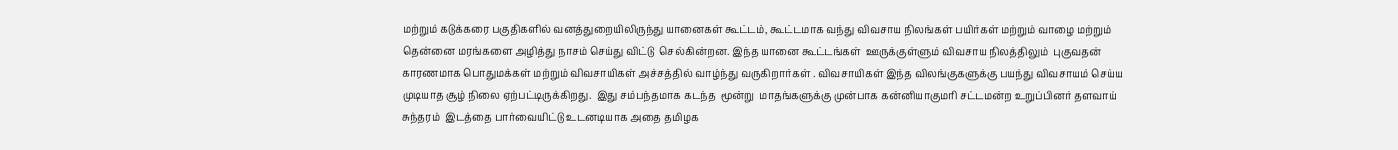மற்றும் கடுக்கரை பகுதிகளில் வனத்துறையிலிருந்து யானைகள் கூட்டம், கூட்டமாக வந்து விவசாய நிலங்கள் பயிர்கள் மற்றும் வாழை மற்றும் தென்னை மரங்களை அழித்து நாசம் செய்து விட்டு  செல்கின்றன. இந்த யானை கூட்டங்கள்  ஊருக்குள்ளும் விவசாய நிலத்திலும்  புகுவதன் காரணமாக பொதுமக்கள் மற்றும் விவசாயிகள் அச்சத்தில் வாழ்ந்து வருகிறார்கள் . விவசாயிகள் இந்த விலங்குகளுக்கு பயந்து விவசாயம் செய்ய முடியாத சூழ் நிலை ஏற்பட்டிருக்கிறது.  இது சம்பந்தமாக கடந்த  மூன்று  மாதங்களுக்கு முன்பாக கன்னியாகுமரி சட்டமன்ற உறுப்பினர் தளவாய் சுந்தரம்  இடத்தை பார்வையிட்டு உடனடியாக அதை தமிழக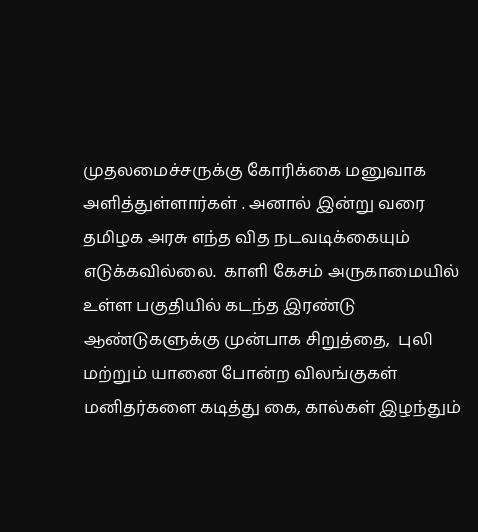முதலமைச்சருக்கு கோரிக்கை மனுவாக அளித்துள்ளார்கள் . அனால் இன்று வரை தமிழக அரசு எந்த வித நடவடிக்கையும் எடுக்கவில்லை.  காளி கேசம் அருகாமையில் உள்ள பகுதியில் கடந்த இரண்டு ஆண்டுகளுக்கு முன்பாக சிறுத்தை,  புலி மற்றும் யானை போன்ற விலங்குகள் மனிதர்களை கடித்து கை, கால்கள் இழந்தும்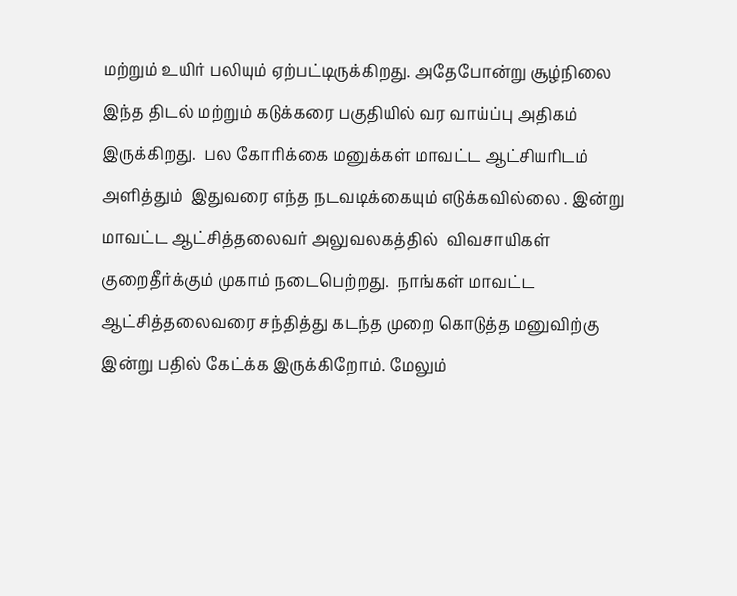மற்றும் உயிர் பலியும் ஏற்பட்டிருக்கிறது. அதேபோன்று சூழ்நிலை இந்த திடல் மற்றும் கடுக்கரை பகுதியில் வர வாய்ப்பு அதிகம் இருக்கிறது.  பல கோரிக்கை மனுக்கள் மாவட்ட ஆட்சியரிடம்  அளித்தும்  இதுவரை எந்த நடவடிக்கையும் எடுக்கவில்லை . இன்று மாவட்ட ஆட்சித்தலைவர் அலுவலகத்தில்  விவசாயிகள் குறைதீர்க்கும் முகாம் நடைபெற்றது.  நாங்கள் மாவட்ட  ஆட்சித்தலைவரை சந்தித்து கடந்த முறை கொடுத்த மனுவிற்கு இன்று பதில் கேட்க்க இருக்கிறோம். மேலும்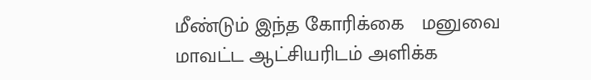மீண்டும் இந்த கோரிக்கை   மனுவை மாவட்ட ஆட்சியரிடம் அளிக்க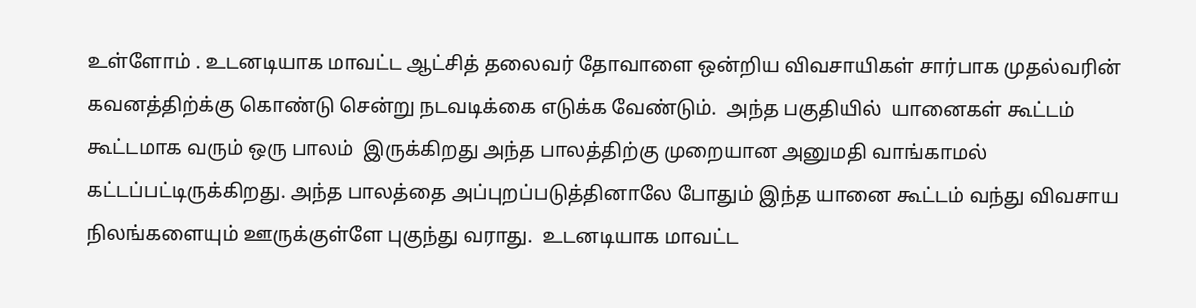உள்ளோம் . உடனடியாக மாவட்ட ஆட்சித் தலைவர் தோவாளை ஒன்றிய விவசாயிகள் சார்பாக முதல்வரின் கவனத்திற்க்கு கொண்டு சென்று நடவடிக்கை எடுக்க வேண்டும்.  அந்த பகுதியில்  யானைகள் கூட்டம் கூட்டமாக வரும் ஒரு பாலம்  இருக்கிறது அந்த பாலத்திற்கு முறையான அனுமதி வாங்காமல் கட்டப்பட்டிருக்கிறது. அந்த பாலத்தை அப்புறப்படுத்தினாலே போதும் இந்த யானை கூட்டம் வந்து விவசாய நிலங்களையும் ஊருக்குள்ளே புகுந்து வராது.  உடனடியாக மாவட்ட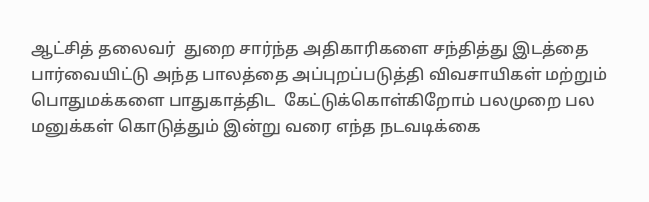ஆட்சித் தலைவர்  துறை சார்ந்த அதிகாரிகளை சந்தித்து இடத்தை பார்வையிட்டு அந்த பாலத்தை அப்புறப்படுத்தி விவசாயிகள் மற்றும் பொதுமக்களை பாதுகாத்திட  கேட்டுக்கொள்கிறோம் பலமுறை பல மனுக்கள் கொடுத்தும் இன்று வரை எந்த நடவடிக்கை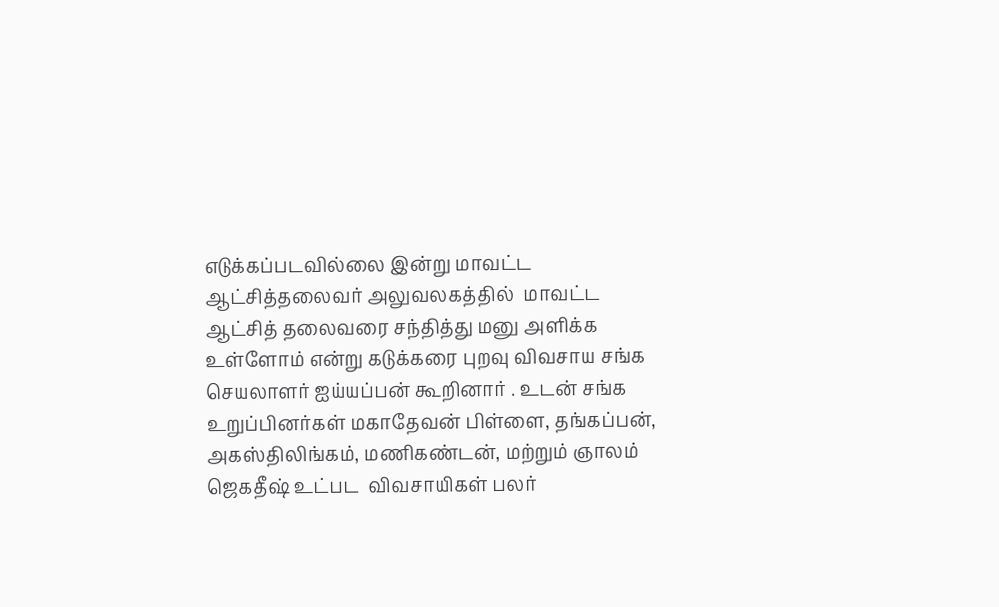எடுக்கப்படவில்லை இன்று மாவட்ட ஆட்சித்தலைவர் அலுவலகத்தில்  மாவட்ட ஆட்சித் தலைவரை சந்தித்து மனு அளிக்க உள்ளோம் என்று கடுக்கரை புறவு விவசாய சங்க செயலாளர் ஐய்யப்பன் கூறினார் . உடன் சங்க உறுப்பினர்கள் மகாதேவன் பிள்ளை, தங்கப்பன், அகஸ்திலிங்கம், மணிகண்டன், மற்றும் ஞாலம்  ஜெகதீஷ் உட்பட  விவசாயிகள் பலர்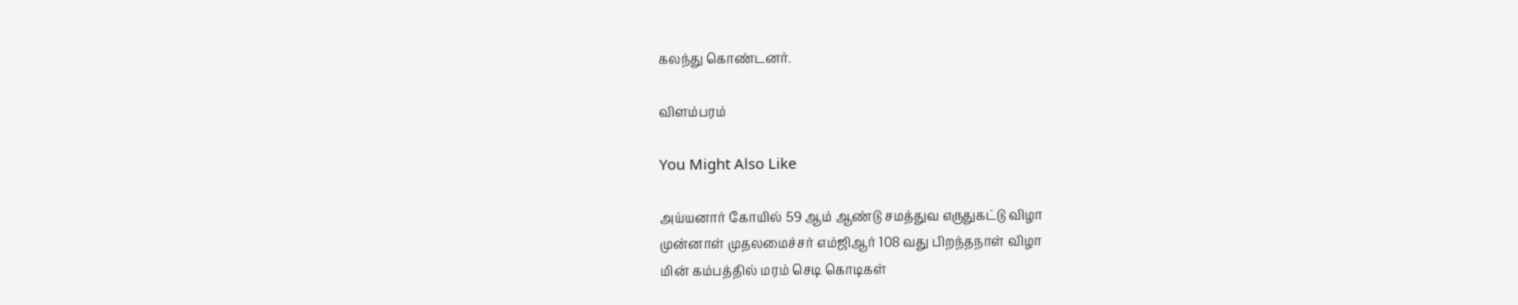கலந்து கொண்டனர்.

விளம்பரம்

You Might Also Like

அய்யனார் கோயில் 59 ஆம் ஆண்டு சமத்துவ எருதுகட்டு விழா
முன்னாள் முதலமைச்சர் எம்ஜிஆர் 108 வது பிறந்தநாள் விழா
மின் கம்பத்தில் மரம் செடி கொடிகள்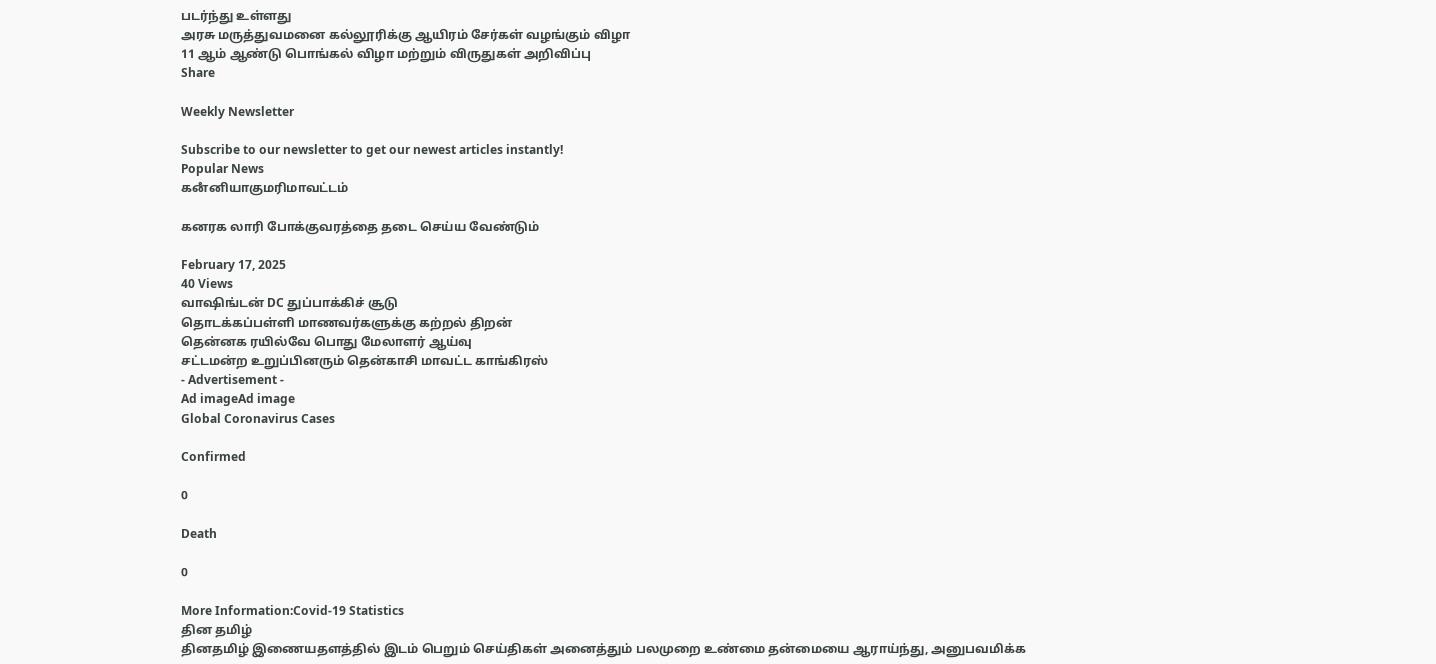படர்ந்து உள்ளது
அரசு மருத்துவமனை கல்லூரிக்கு ஆயிரம் சேர்கள் வழங்கும் விழா
11 ஆம் ஆண்டு பொங்கல் விழா மற்றும் விருதுகள் அறிவிப்பு
Share

Weekly Newsletter

Subscribe to our newsletter to get our newest articles instantly!
Popular News
கனஂனியாகுமரிமாவட்டம்

கனரக லாரி போக்குவரத்தை தடை செய்ய வேண்டும்

February 17, 2025
40 Views
வாஷிங்டன் DC துப்பாக்கிச் சூடு
தொடக்கப்பள்ளி மாணவர்களுக்கு கற்றல் திறன்
தென்னக ரயில்வே பொது மேலாளர் ஆய்வு
சட்டமன்ற உறுப்பினரும் தென்காசி மாவட்ட காங்கிரஸ்
- Advertisement -
Ad imageAd image
Global Coronavirus Cases

Confirmed

0

Death

0

More Information:Covid-19 Statistics
தின தமிழ்
தினதமிழ் இணையதளத்தில் இடம் பெறும் செய்திகள் அனைத்தும் பலமுறை உண்மை தன்மையை ஆராய்ந்து, அனுபவமிக்க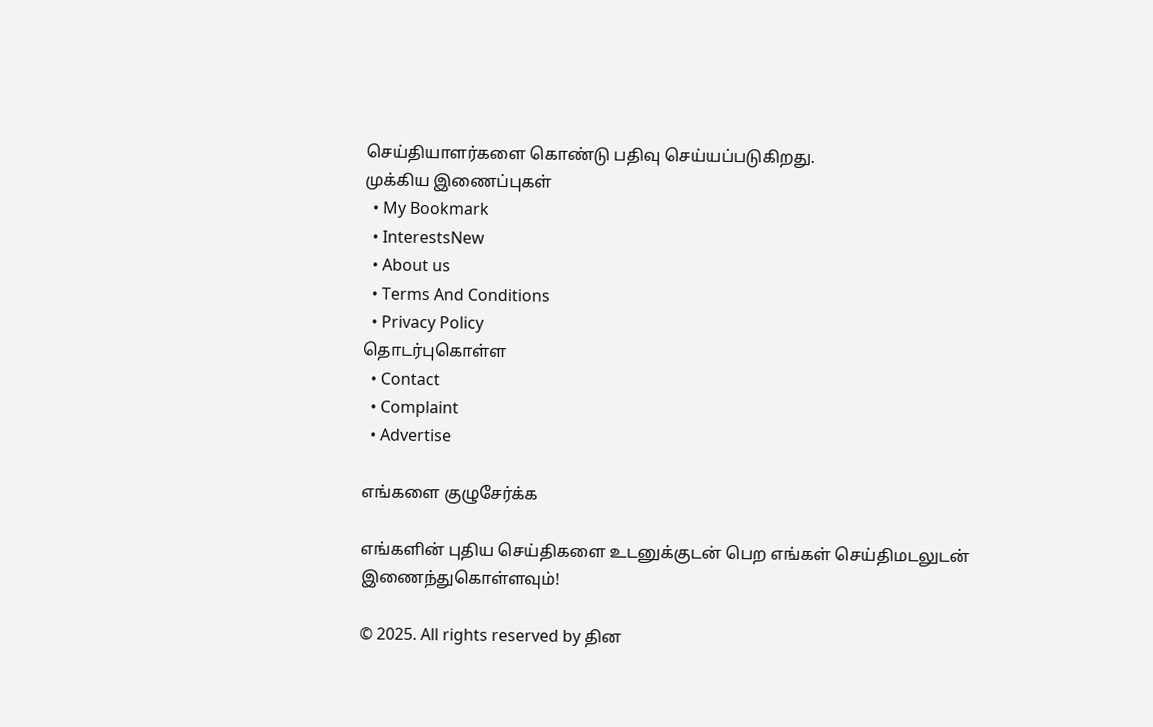செய்தியாளர்களை கொண்டு பதிவு செய்யப்படுகிறது.
முக்கிய இணைப்புகள்
  • My Bookmark
  • InterestsNew
  • About us
  • Terms And Conditions
  • Privacy Policy
தொடர்புகொள்ள
  • Contact
  • Complaint
  • Advertise

எங்களை குழுசேர்க்க

எங்களின் புதிய செய்திகளை உடனுக்குடன் பெற எங்கள் செய்திமடலுடன் இணைந்துகொள்ளவும்!

© 2025. All rights reserved by தின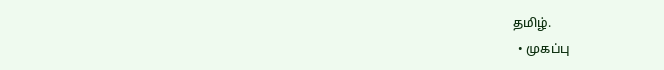தமிழ்.
  • முகப்பு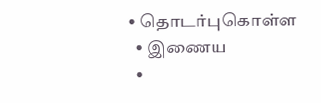• தொடர்புகொள்ள
  • இணைய
  •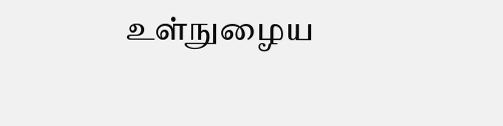உள்நுழைய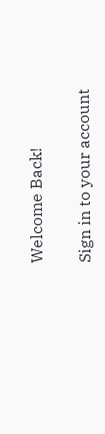Welcome Back!

Sign in to your account